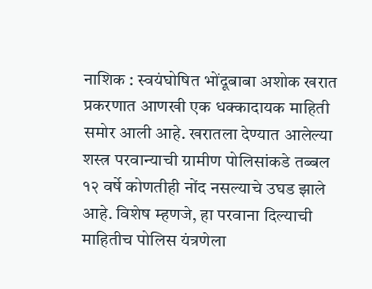नाशिक : स्वयंघोषित भोंदूबाबा अशोक खरात प्रकरणात आणखी एक धक्कादायक माहिती समोर आली आहे. खरातला देण्यात आलेल्या शस्त्र परवान्याची ग्रामीण पोलिसांकडे तब्बल १२ वर्षे कोणतीही नोंद नसल्याचे उघड झाले आहे. विशेष म्हणजे, हा परवाना दिल्याची माहितीच पोलिस यंत्रणेला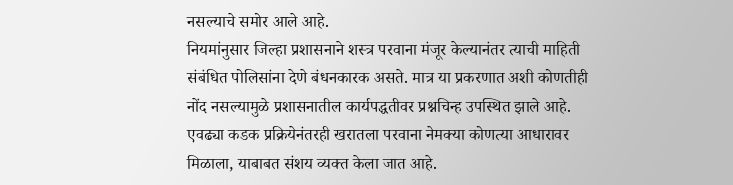नसल्याचे समोर आले आहे.
नियमांनुसार जिल्हा प्रशासनाने शस्त्र परवाना मंजूर केल्यानंतर त्याची माहिती संबंधित पोलिसांना देणे बंधनकारक असते. मात्र या प्रकरणात अशी कोणतीही नोंद नसल्यामुळे प्रशासनातील कार्यपद्धतीवर प्रश्नचिन्ह उपस्थित झाले आहे. एवढ्या कडक प्रक्रियेनंतरही खरातला परवाना नेमक्या कोणत्या आधारावर मिळाला, याबाबत संशय व्यक्त केला जात आहे.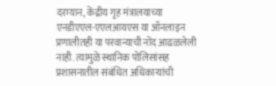दरम्यान, केंद्रीय गृह मंत्रालयाच्या एनडीएएल-एएलआयएस या ऑनलाइन प्रणालीतही या परवान्याची नोंद आढळलेली नाही. त्यामुळे स्थानिक पोलिसांसह प्रशासनातील संबंधित अधिकाऱ्यांची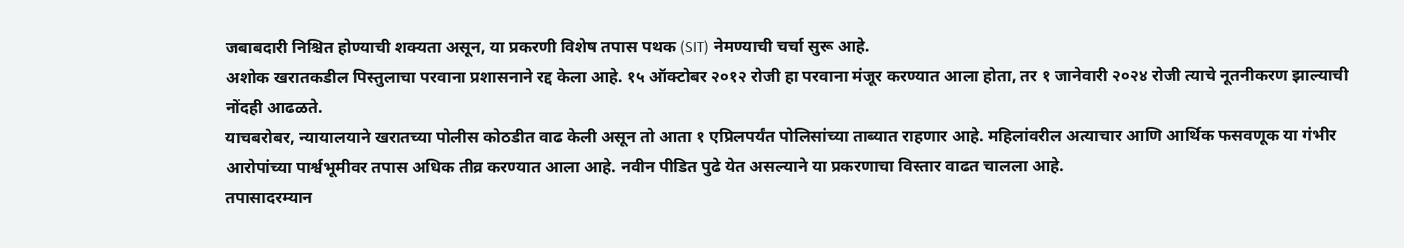जबाबदारी निश्चित होण्याची शक्यता असून, या प्रकरणी विशेष तपास पथक (SIT) नेमण्याची चर्चा सुरू आहे.
अशोक खरातकडील पिस्तुलाचा परवाना प्रशासनाने रद्द केला आहे. १५ ऑक्टोबर २०१२ रोजी हा परवाना मंजूर करण्यात आला होता, तर १ जानेवारी २०२४ रोजी त्याचे नूतनीकरण झाल्याची नोंदही आढळते.
याचबरोबर, न्यायालयाने खरातच्या पोलीस कोठडीत वाढ केली असून तो आता १ एप्रिलपर्यंत पोलिसांच्या ताब्यात राहणार आहे. महिलांवरील अत्याचार आणि आर्थिक फसवणूक या गंभीर आरोपांच्या पार्श्वभूमीवर तपास अधिक तीव्र करण्यात आला आहे. नवीन पीडित पुढे येत असल्याने या प्रकरणाचा विस्तार वाढत चालला आहे.
तपासादरम्यान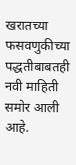खरातच्या फसवणुकीच्या पद्धतीबाबतही नवी माहिती समोर आली आहे.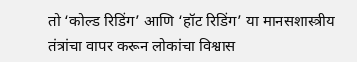तो ‘कोल्ड रिडिंग’ आणि ‘हॉट रिडिंग’ या मानसशास्त्रीय तंत्रांचा वापर करून लोकांचा विश्वास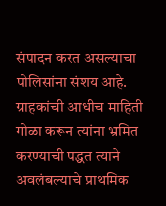संपादन करत असल्याचा पोलिसांना संशय आहे. ग्राहकांची आधीच माहिती गोळा करून त्यांना भ्रमित करण्याची पद्धत त्याने अवलंबल्याचे प्राथमिक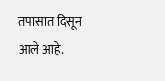तपासात दिसून आले आहे.